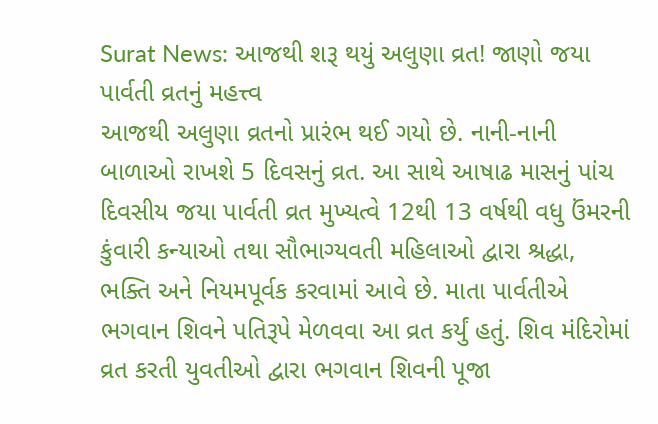Surat News: આજથી શરૂ થયું અલુણા વ્રત! જાણો જયા પાર્વતી વ્રતનું મહત્ત્વ
આજથી અલુણા વ્રતનો પ્રારંભ થઈ ગયો છે. નાની-નાની બાળાઓ રાખશે 5 દિવસનું વ્રત. આ સાથે આષાઢ માસનું પાંચ દિવસીય જયા પાર્વતી વ્રત મુખ્યત્વે 12થી 13 વર્ષથી વધુ ઉંમરની કુંવારી કન્યાઓ તથા સૌભાગ્યવતી મહિલાઓ દ્વારા શ્રદ્ધા, ભક્તિ અને નિયમપૂર્વક કરવામાં આવે છે. માતા પાર્વતીએ ભગવાન શિવને પતિરૂપે મેળવવા આ વ્રત કર્યું હતું. શિવ મંદિરોમાં વ્રત કરતી યુવતીઓ દ્વારા ભગવાન શિવની પૂજા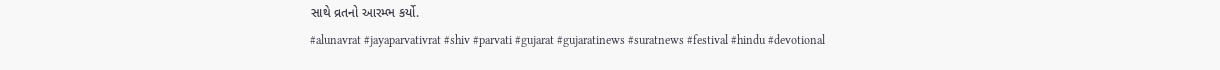સાથે વ્રતનો આરમ્ભ કર્યો.
#alunavrat #jayaparvativrat #shiv #parvati #gujarat #gujaratinews #suratnews #festival #hindu #devotional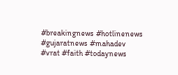#breakingnews #hotlinenews #gujaratnews #mahadev #vrat #faith #todaynews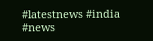#latestnews #india #news